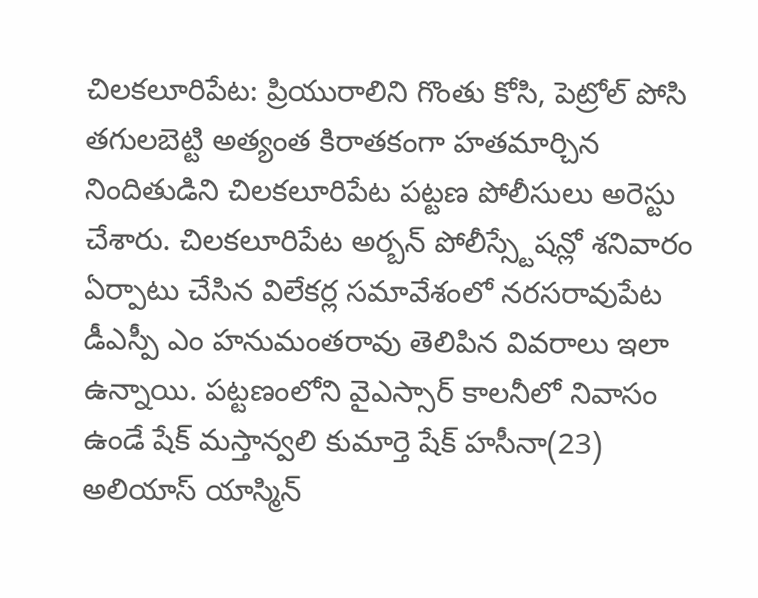చిలకలూరిపేట: ప్రియురాలిని గొంతు కోసి, పెట్రోల్ పోసి తగులబెట్టి అత్యంత కిరాతకంగా హతమార్చిన నిందితుడిని చిలకలూరిపేట పట్టణ పోలీసులు అరెస్టు చేశారు. చిలకలూరిపేట అర్బన్ పోలీస్స్టేషన్లో శనివారం ఏర్పాటు చేసిన విలేకర్ల సమావేశంలో నరసరావుపేట డీఎస్పీ ఎం హనుమంతరావు తెలిపిన వివరాలు ఇలా ఉన్నాయి. పట్టణంలోని వైఎస్సార్ కాలనీలో నివాసం ఉండే షేక్ మస్తాన్వలి కుమార్తె షేక్ హసీనా(23) అలియాస్ యాస్మిన్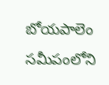బోయపాలెం సమీపంలోని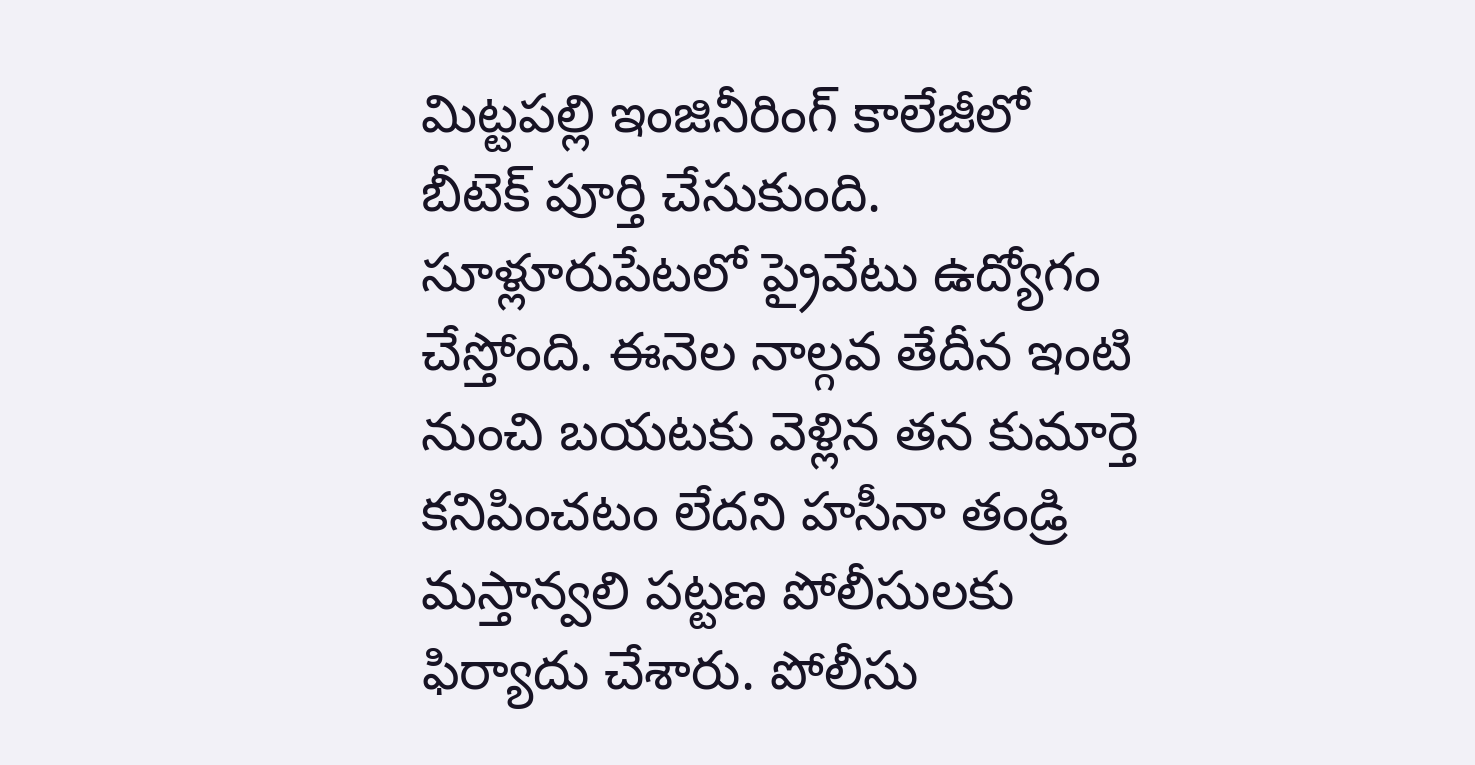మిట్టపల్లి ఇంజినీరింగ్ కాలేజీలో బీటెక్ పూర్తి చేసుకుంది. సూళ్లూరుపేటలో ప్రైవేటు ఉద్యోగం చేస్తోంది. ఈనెల నాల్గవ తేదీన ఇంటి నుంచి బయటకు వెళ్లిన తన కుమార్తె కనిపించటం లేదని హసీనా తండ్రి మస్తాన్వలి పట్టణ పోలీసులకు ఫిర్యాదు చేశారు. పోలీసు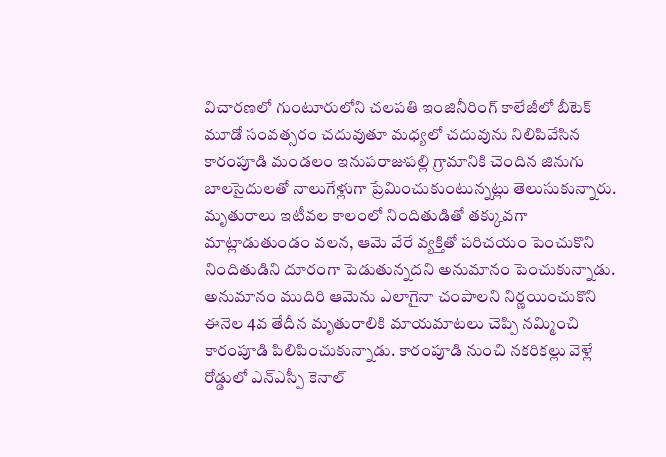విచారణలో గుంటూరులోని చలపతి ఇంజినీరింగ్ కాలేజీలో బీటెక్ మూడో సంవత్సరం చదువుతూ మధ్యలో చదువును నిలిపివేసిన కారంపూడి మండలం ఇనుపరాజుపల్లి గ్రామానికి చెందిన జినుగు బాలసైదులతో నాలుగేళ్లుగా ప్రేమించుకుంటున్నట్లు తెలుసుకున్నారు. మృతురాలు ఇటీవల కాలంలో నిందితుడితో తక్కువగా మాట్లాడుతుండం వలన, ఆమె వేరే వ్యక్తితో పరిచయం పెంచుకొని నిందితుడిని దూరంగా పెడుతున్నదని అనుమానం పెంచుకున్నాడు. అనుమానం ముదిరి ఆమెను ఎలాగైనా చంపాలని నిర్ణయించుకొని ఈనెల 4వ తేదీన మృతురాలికి మాయమాటలు చెప్పి నమ్మించి కారంపూడి పిలిపించుకున్నాడు. కారంపూడి నుంచి నకరికల్లు వెళ్లే రోడ్డులో ఎన్ఎస్పీ కెనాల్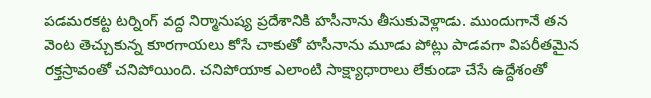పడమరకట్ట టర్నింగ్ వద్ద నిర్మానుష్య ప్రదేశానికి హసీనాను తీసుకువెళ్లాడు. ముందుగానే తన వెంట తెచ్చుకున్న కూరగాయలు కోసే చాకుతో హసీనాను మూడు పోట్లు పాడవగా విపరీతమైన రక్తస్రావంతో చనిపోయింది. చనిపోయాక ఎలాంటి సాక్ష్యాధారాలు లేకుండా చేసే ఉద్దేశంతో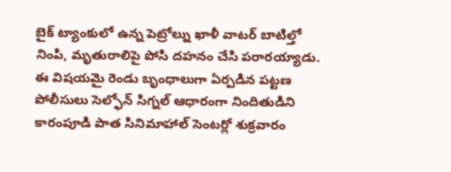బైక్ ట్యాంకులో ఉన్న పెట్రోల్ను ఖాళీ వాటర్ బాటిల్తో నింపి, మృతురాలిపై పోసి దహనం చేసి పరారయ్యాడు.
ఈ విషయమై రెండు బృంధాలుగా ఏర్పడిన పట్టణ పోలీసులు సెల్ఫోన్ సిగ్నల్ ఆధారంగా నిందితుడిని కారంపూడి పాత సినిమాహాల్ సెంటర్లో శుక్రవారం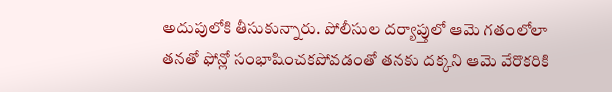అదుపులోకి తీసుకున్నారు. పోలీసుల దర్యాప్తులో ఆమె గతంలోలా తనతో ఫోన్లో సంభాషించకపోవడంతో తనకు దక్కని ఆమె వేరొకరికి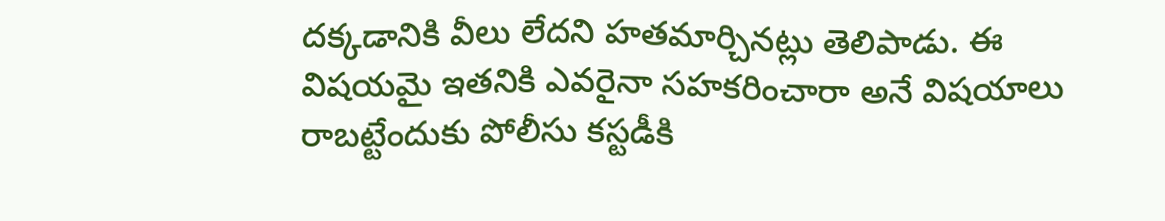దక్కడానికి వీలు లేదని హతమార్చినట్లు తెలిపాడు. ఈ విషయమై ఇతనికి ఎవరైనా సహకరించారా అనే విషయాలు రాబట్టేందుకు పోలీసు కస్టడీకి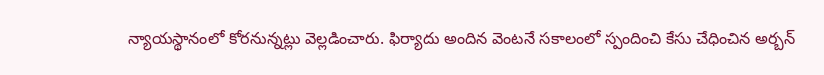న్యాయస్థానంలో కోరనున్నట్లు వెల్లడించారు. ఫిర్యాదు అందిన వెంటనే సకాలంలో స్పందించి కేసు చేధించిన అర్బన్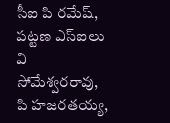సీఐ పి రమేష్, పట్టణ ఎస్ఐలు వి సోమేశ్వరరావు, పి హజరతయ్య,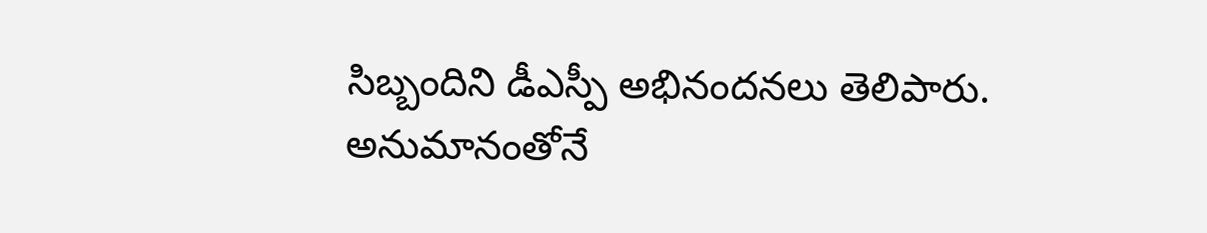సిబ్బందిని డీఎస్పీ అభినందనలు తెలిపారు.
అనుమానంతోనే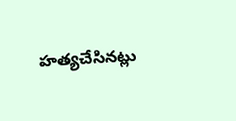హత్యచేసినట్లు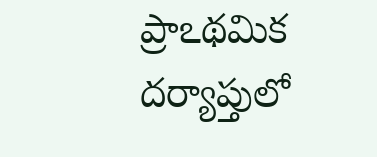ప్రాఽథమిక దర్యాప్తులో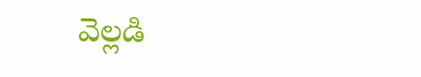వెల్లడి